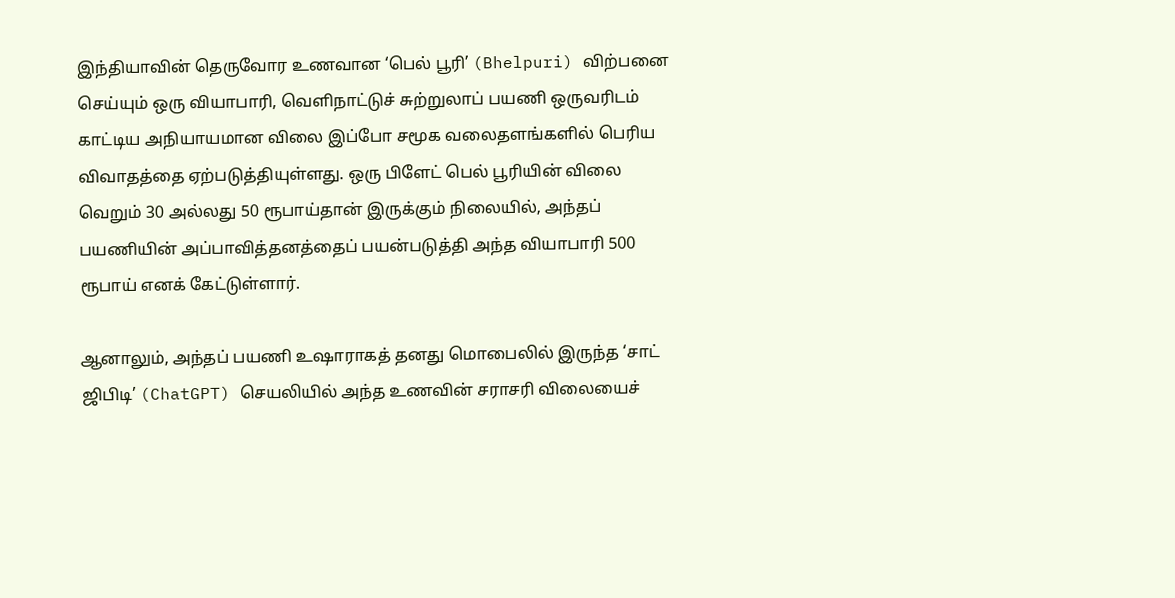இந்தியாவின் தெருவோர உணவான ‘பெல் பூரி’ (Bhelpuri) விற்பனை செய்யும் ஒரு வியாபாரி, வெளிநாட்டுச் சுற்றுலாப் பயணி ஒருவரிடம் காட்டிய அநியாயமான விலை இப்போ சமூக வலைதளங்களில் பெரிய விவாதத்தை ஏற்படுத்தியுள்ளது. ஒரு பிளேட் பெல் பூரியின் விலை வெறும் 30 அல்லது 50 ரூபாய்தான் இருக்கும் நிலையில், அந்தப் பயணியின் அப்பாவித்தனத்தைப் பயன்படுத்தி அந்த வியாபாரி 500 ரூபாய் எனக் கேட்டுள்ளார்.

ஆனாலும், அந்தப் பயணி உஷாராகத் தனது மொபைலில் இருந்த ‘சாட் ஜிபிடி’ (ChatGPT) செயலியில் அந்த உணவின் சராசரி விலையைச்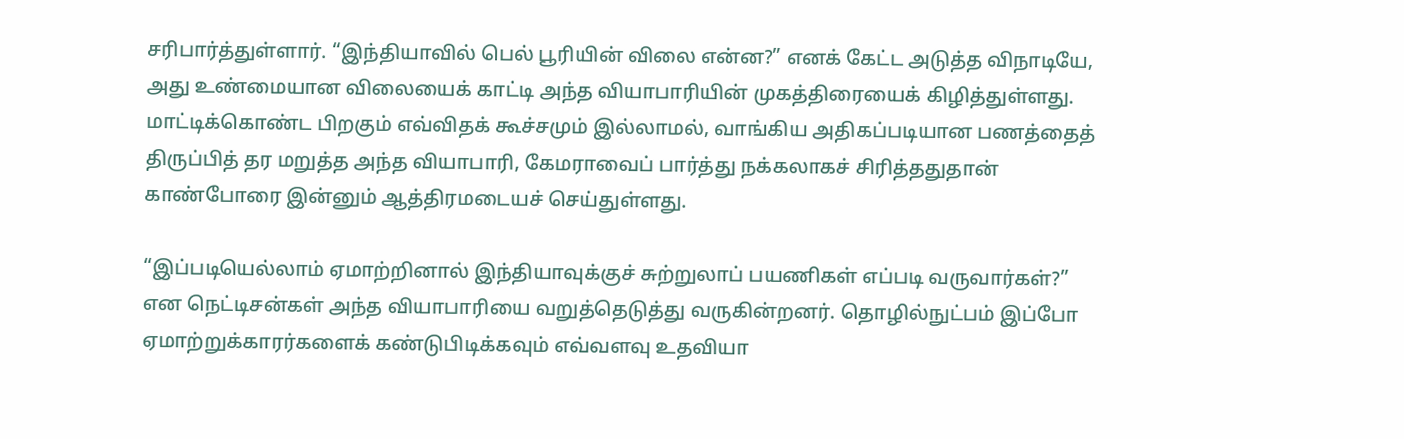சரிபார்த்துள்ளார். “இந்தியாவில் பெல் பூரியின் விலை என்ன?” எனக் கேட்ட அடுத்த விநாடியே, அது உண்மையான விலையைக் காட்டி அந்த வியாபாரியின் முகத்திரையைக் கிழித்துள்ளது. மாட்டிக்கொண்ட பிறகும் எவ்விதக் கூச்சமும் இல்லாமல், வாங்கிய அதிகப்படியான பணத்தைத் திருப்பித் தர மறுத்த அந்த வியாபாரி, கேமராவைப் பார்த்து நக்கலாகச் சிரித்ததுதான் காண்போரை இன்னும் ஆத்திரமடையச் செய்துள்ளது.

“இப்படியெல்லாம் ஏமாற்றினால் இந்தியாவுக்குச் சுற்றுலாப் பயணிகள் எப்படி வருவார்கள்?” என நெட்டிசன்கள் அந்த வியாபாரியை வறுத்தெடுத்து வருகின்றனர். தொழில்நுட்பம் இப்போ ஏமாற்றுக்காரர்களைக் கண்டுபிடிக்கவும் எவ்வளவு உதவியா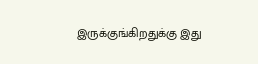இருக்குங்கிறதுக்கு இது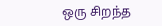ஒரு சிறந்த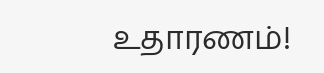உதாரணம்!